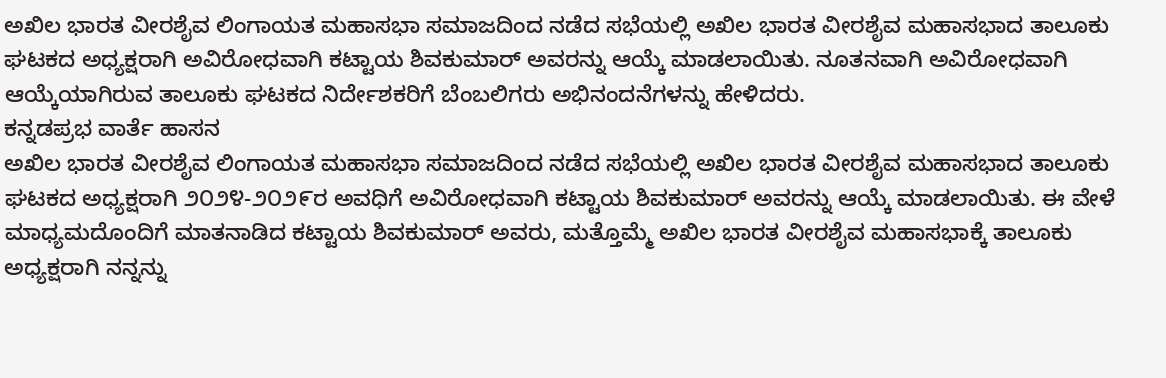ಅಖಿಲ ಭಾರತ ವೀರಶೈವ ಲಿಂಗಾಯತ ಮಹಾಸಭಾ ಸಮಾಜದಿಂದ ನಡೆದ ಸಭೆಯಲ್ಲಿ ಅಖಿಲ ಭಾರತ ವೀರಶೈವ ಮಹಾಸಭಾದ ತಾಲೂಕು ಘಟಕದ ಅಧ್ಯಕ್ಷರಾಗಿ ಅವಿರೋಧವಾಗಿ ಕಟ್ಟಾಯ ಶಿವಕುಮಾರ್ ಅವರನ್ನು ಆಯ್ಕೆ ಮಾಡಲಾಯಿತು. ನೂತನವಾಗಿ ಅವಿರೋಧವಾಗಿ ಆಯ್ಕೆಯಾಗಿರುವ ತಾಲೂಕು ಘಟಕದ ನಿರ್ದೇಶಕರಿಗೆ ಬೆಂಬಲಿಗರು ಅಭಿನಂದನೆಗಳನ್ನು ಹೇಳಿದರು.
ಕನ್ನಡಪ್ರಭ ವಾರ್ತೆ ಹಾಸನ
ಅಖಿಲ ಭಾರತ ವೀರಶೈವ ಲಿಂಗಾಯತ ಮಹಾಸಭಾ ಸಮಾಜದಿಂದ ನಡೆದ ಸಭೆಯಲ್ಲಿ ಅಖಿಲ ಭಾರತ ವೀರಶೈವ ಮಹಾಸಭಾದ ತಾಲೂಕು ಘಟಕದ ಅಧ್ಯಕ್ಷರಾಗಿ ೨೦೨೪-೨೦೨೯ರ ಅವಧಿಗೆ ಅವಿರೋಧವಾಗಿ ಕಟ್ಟಾಯ ಶಿವಕುಮಾರ್ ಅವರನ್ನು ಆಯ್ಕೆ ಮಾಡಲಾಯಿತು. ಈ ವೇಳೆ ಮಾಧ್ಯಮದೊಂದಿಗೆ ಮಾತನಾಡಿದ ಕಟ್ಟಾಯ ಶಿವಕುಮಾರ್ ಅವರು, ಮತ್ತೊಮ್ಮೆ ಅಖಿಲ ಭಾರತ ವೀರಶೈವ ಮಹಾಸಭಾಕ್ಕೆ ತಾಲೂಕು ಅಧ್ಯಕ್ಷರಾಗಿ ನನ್ನನ್ನು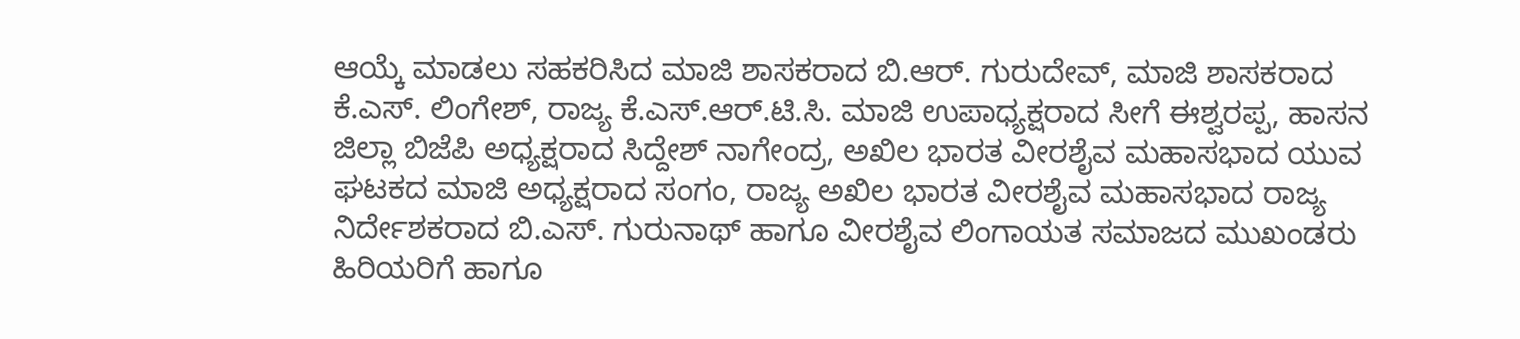ಆಯ್ಕೆ ಮಾಡಲು ಸಹಕರಿಸಿದ ಮಾಜಿ ಶಾಸಕರಾದ ಬಿ.ಆರ್. ಗುರುದೇವ್, ಮಾಜಿ ಶಾಸಕರಾದ ಕೆ.ಎಸ್. ಲಿಂಗೇಶ್, ರಾಜ್ಯ ಕೆ.ಎಸ್.ಆರ್.ಟಿ.ಸಿ. ಮಾಜಿ ಉಪಾಧ್ಯಕ್ಷರಾದ ಸೀಗೆ ಈಶ್ವರಪ್ಪ, ಹಾಸನ ಜಿಲ್ಲಾ ಬಿಜೆಪಿ ಅಧ್ಯಕ್ಷರಾದ ಸಿದ್ದೇಶ್ ನಾಗೇಂದ್ರ, ಅಖಿಲ ಭಾರತ ವೀರಶೈವ ಮಹಾಸಭಾದ ಯುವ ಘಟಕದ ಮಾಜಿ ಅಧ್ಯಕ್ಷರಾದ ಸಂಗಂ, ರಾಜ್ಯ ಅಖಿಲ ಭಾರತ ವೀರಶೈವ ಮಹಾಸಭಾದ ರಾಜ್ಯ ನಿರ್ದೇಶಕರಾದ ಬಿ.ಎಸ್. ಗುರುನಾಥ್ ಹಾಗೂ ವೀರಶೈವ ಲಿಂಗಾಯತ ಸಮಾಜದ ಮುಖಂಡರು ಹಿರಿಯರಿಗೆ ಹಾಗೂ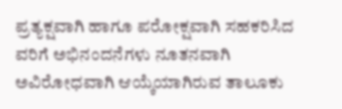ಪ್ರತ್ಯಕ್ಷವಾಗಿ ಹಾಗೂ ಪರೋಕ್ಷವಾಗಿ ಸಹಕರಿಸಿದ ವರಿಗೆ ಅಭಿನಂದನೆಗಳು ನೂತನವಾಗಿ ಅವಿರೋಧವಾಗಿ ಆಯ್ಕೆಯಾಗಿರುವ ತಾಲೂಕು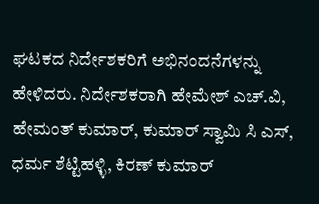ಘಟಕದ ನಿರ್ದೇಶಕರಿಗೆ ಅಭಿನಂದನೆಗಳನ್ನು ಹೇಳಿದರು. ನಿರ್ದೇಶಕರಾಗಿ ಹೇಮೇಶ್ ಎಚ್.ವಿ, ಹೇಮಂತ್ ಕುಮಾರ್, ಕುಮಾರ್ ಸ್ವಾಮಿ ಸಿ ಎಸ್, ಧರ್ಮ ಶೆಟ್ಟಿಹಳ್ಳಿ, ಕಿರಣ್ ಕುಮಾರ್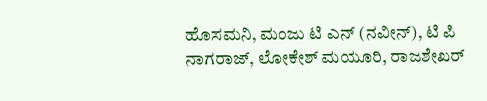ಹೊಸಮನಿ, ಮಂಜು ಟಿ ಎನ್ (ನವೀನ್), ಟಿ ಪಿ ನಾಗರಾಜ್, ಲೋಕೇಶ್ ಮಯೂರಿ, ರಾಜಶೇಖರ್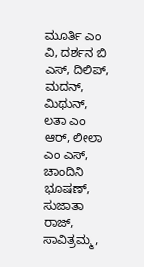ಮೂರ್ತಿ ಎಂ ವಿ, ದರ್ಶನ ಬಿ ಎಸ್, ದಿಲಿಪ್, ಮದನ್, ಮಿಥುನ್, ಲತಾ ಎಂ ಆರ್, ಲೀಲಾ ಎಂ ಎಸ್, ಚಾಂದಿನಿ ಭೂಷಣ್, ಸುಜಾತಾ ರಾಜ್, ಸಾವಿತ್ರಮ್ಮ,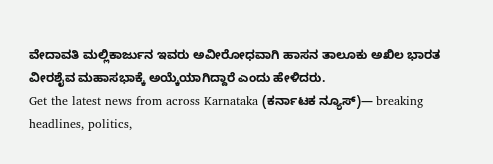ವೇದಾವತಿ ಮಲ್ಲಿಕಾರ್ಜುನ ಇವರು ಅವೀರೋಧವಾಗಿ ಹಾಸನ ತಾಲೂಕು ಅಖಿಲ ಭಾರತ ವೀರಶೈವ ಮಹಾಸಭಾಕ್ಕೆ ಅಯ್ಕೆಯಾಗಿದ್ದಾರೆ ಎಂದು ಹೇಳಿದರು.
Get the latest news from across Karnataka (ಕರ್ನಾಟಕ ನ್ಯೂಸ್)— breaking headlines, politics,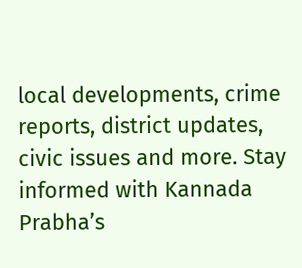local developments, crime reports, district updates, civic issues and more. Stay informed with Kannada Prabha’s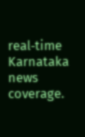real‑time Karnataka news coverage.